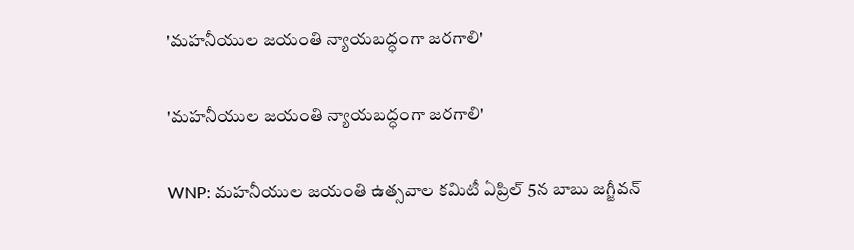'మహనీయుల జయంతి న్యాయబద్ధంగా జరగాలి'

'మహనీయుల జయంతి న్యాయబద్ధంగా జరగాలి'

WNP: మహనీయుల జయంతి ఉత్సవాల కమిటీ ఏప్రిల్ 5న బాబు జగ్జీవన్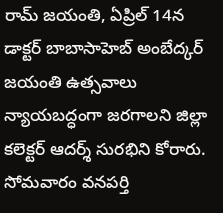రామ్ జయంతి, ఏప్రిల్ 14న డాక్టర్ బాబాసాహెబ్ అంబేద్కర్ జయంతి ఉత్సవాలు న్యాయబద్ధంగా జరగాలని జిల్లా కలెక్టర్ ఆదర్శ్ సురభిని కోరారు. సోమవారం వనపర్తి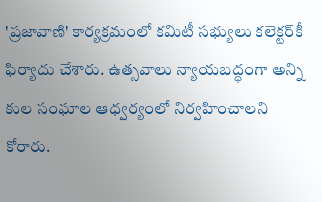'ప్రజావాణి' కార్యక్రమంలో కమిటీ సభ్యులు కలెక్టర్‌కీ ఫిర్యాదు చేశారు. ఉత్సవాలు న్యాయబద్ధంగా అన్ని కుల సంఘాల ఆధ్వర్యంలో నిర్వహించాలని కోరారు.